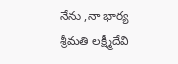నేను ,నా భార్య శ్రీమతి లక్ష్మీదేవి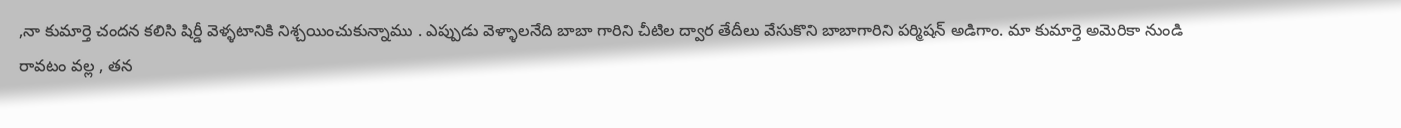,నా కుమార్తె చందన కలిసి షిర్డీ వెళ్ళటానికి నిశ్చయించుకున్నాము . ఎప్పుడు వెళ్ళాలనేది బాబా గారిని చీటిల ద్వార తేదీలు వేసుకొని బాబాగారిని పర్మిషన్ అడిగాం. మా కుమార్తె అమెరికా నుండి
రావటం వల్ల , తన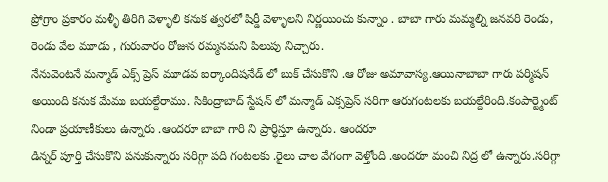ప్రోగ్రాం ప్రకారం మళ్ళీ తిరిగి వెళ్ళాలి కనుక త్వరలో షిర్డీ వెళ్ళాలని నిర్ణయించు కున్నాం . బాబా గారు మమ్మల్ని జనవరి రెండు, రెండు వేల మూడు , గురువారం రోజున రమ్మనమని పిలుపు నిచ్చారు.
నేనువెంటనే మన్మాడ్ ఎక్స్ ప్రెస్ మూడవ ఐర్కాందిషనేడ్ లో బుక్ చేసుకొని .ఆ రోజు అమావాస్య.ఆయినాబాబా గారు పర్మిషన్ అయింది కనుక మేము బయల్దేరాము. సికింద్రాబాద్ స్టేషన్ లో మన్మాడ్ ఎక్సప్రెస్ సరిగా ఆరుగంటలకు బయల్దేరింది.కంపార్ట్మెంట్ నిండా ప్రయాణీకులు ఉన్నారు .ఆందరూ బాబా గారి ని ప్రార్ధిస్తూ ఉన్నారు. ఆందరూ
డిన్నర్ పూర్తి చేసుకొని పనుకున్నారు సరిగ్గా పది గంటలకు .రైలు చాల వేగంగా వెళ్తోంది .అందరూ మంచి నిద్ర లో ఉన్నారు.సరిగ్గా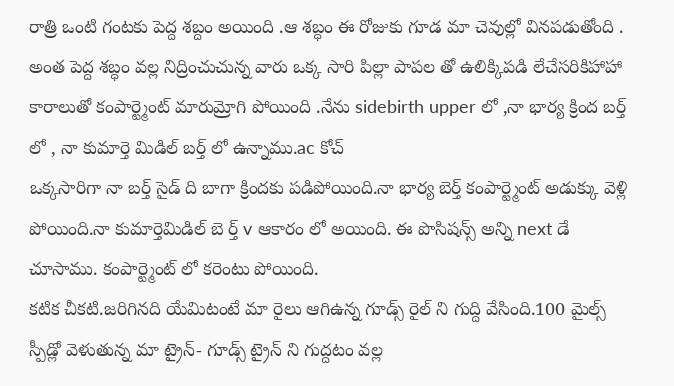రాత్రి ఒంటి గంటకు పెద్ద శబ్దం అయింది .ఆ శబ్ధం ఈ రోజుకు గూడ మా చెవుల్లో వినపడుతోంది .
అంత పెద్ద శబ్ధం వల్ల నిద్రించుచున్న వారు ఒక్క సారి పిల్లా పాపల తో ఉలిక్కిపడి లేచేసరికిహాహా కారాలుతో కంపార్ట్మెంట్ మారుమ్రోగి పోయింది .నేను sidebirth upper లో ,నా భార్య క్రింద బర్త్ లో , నా కుమార్తె మిడిల్ బర్త్ లో ఉన్నాము.ac కోచ్
ఒక్కసారిగా నా బర్త్ సైడ్ ది బాగా క్రిందకు పడిపోయింది.నా భార్య బెర్త్ కంపార్ట్మెంట్ అడుక్కు వెళ్లి పోయింది.నా కుమార్తెమిడిల్ బె ర్త్ v ఆకారం లో అయింది. ఈ పొసిషన్స్ అన్ని next డే చూసాము. కంపార్ట్మెంట్ లో కరెంటు పోయింది.
కటిక చీకటి.జరిగినది యేమిటంటే మా రైలు ఆగిఉన్న గూడ్స్ రైల్ ని గుద్ది వేసింది.100 మైల్స్ స్పీడ్లో వెళుతున్న మా ట్రైన్- గూడ్స్ ట్రైన్ ని గుద్దటం వల్ల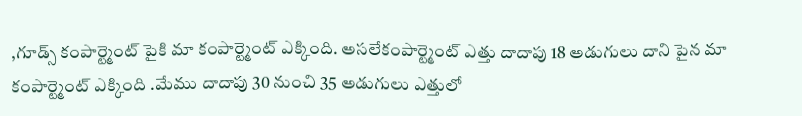,గూడ్స్ కంపార్ట్మెంట్ పైకి మా కంపార్ట్మెంట్ ఎక్కింది. అసలేకంపార్ట్మెంట్ ఎత్తు దాదాపు 18 అడుగులు దాని పైన మా కంపార్ట్మెంట్ ఎక్కింది .మేము దాదాపు 30 నుంచి 35 అడుగులు ఎత్తులో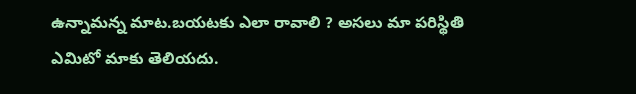ఉన్నామన్న మాట.బయటకు ఎలా రావాలి ? అసలు మా పరిస్థితి ఎమిటో మాకు తెలియదు.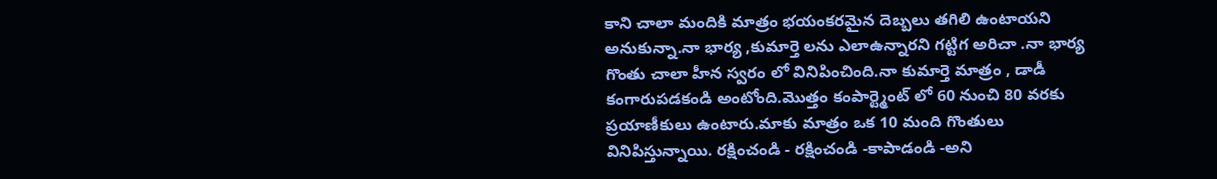కాని చాలా మందికి మాత్రం భయంకరమైన దెబ్బలు తగిలి ఉంటాయని అనుకున్నా.నా భార్య ,కుమార్తె లను ఎలాఉన్నారని గట్టిగ అరిచా .నా భార్య గొంతు చాలా హీన స్వరం లో వినిపించింది.నా కుమార్తె మాత్రం , డాడీ కంగారుపడకండి అంటోంది.మొత్తం కంపార్ట్మెంట్ లో 60 నుంచి 80 వరకు ప్రయాణీకులు ఉంటారు.మాకు మాత్రం ఒక 10 మంది గొంతులు వినిపిస్తున్నాయి. రక్షించండి - రక్షించండి -కాపాడండి -అని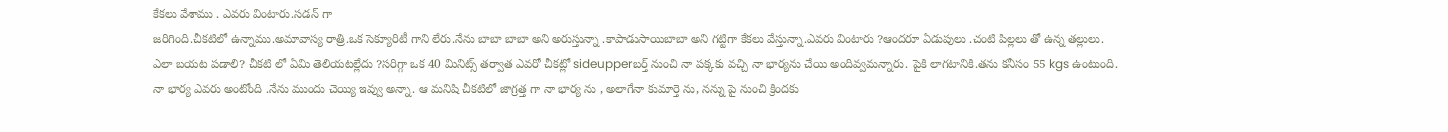కేకలు వేశాము . ఎవరు వింటారు.సడన్ గా
జరిగింది.చీకటిలో ఉన్నాము.అమావాస్య రాత్రి.ఒక సెక్యూరిటీ గాని లేరు.నేను బాబా బాబా అని అరుస్తున్నా .కాపాడుసాయిబాబా అని గట్టిగా కేకలు వేస్తున్నా.ఎవరు వింటారు ?ఆందరూ ఏడుపులు .చంటి పిల్లలు తో ఉన్న తల్లులు.
ఎలా బయట పడాలి? చీకటి లో ఏమి తెలియటల్లేదు ?సరిగ్గా ఒక 40 మినిట్స్ తర్వాత ఎవరో చీకట్లో sideupperబర్త్ నుంచి నా పక్కకు వచ్చి నా భార్యను చేయి అందివ్వమన్నారు. పైకి లాగటానికి.తను కనీసం 55 kgs ఉంటుంది.
నా భార్య ఎవరు అంటోంది .నేను ముందు చెయ్యి ఇవ్వు అన్నా. ఆ మనిషి చీకటిలో జాగ్రత్త గా నా భార్య ను , అలాగేనా కుమార్తె ను, నన్ను పై నుంచి క్రిందకు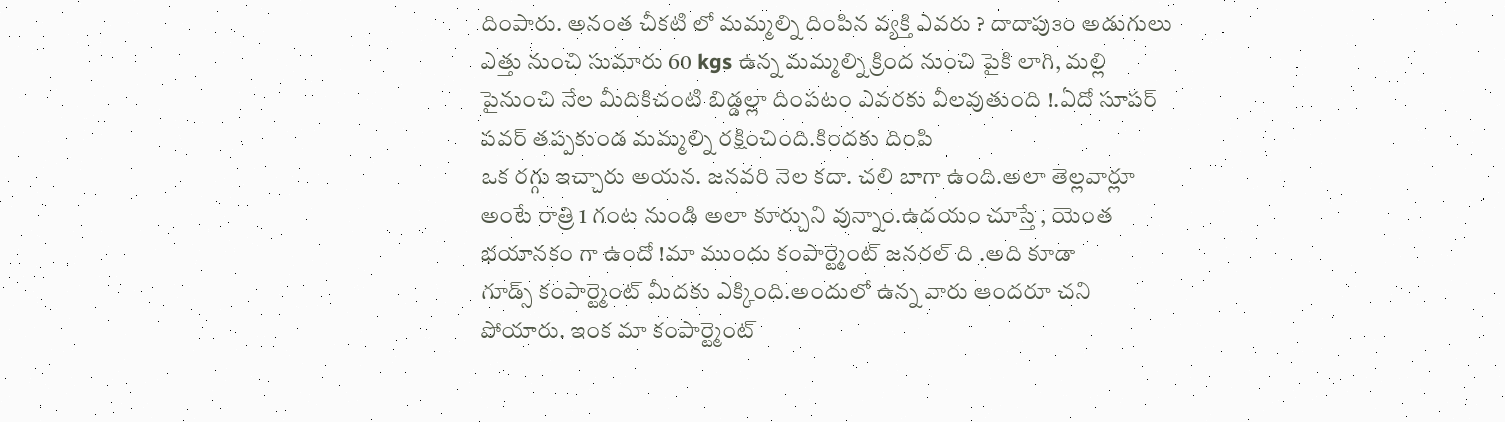దింపారు. అనంత చీకటి లో మమ్మల్ని దింపిన వ్యక్తి ఎవరు ? దాదాపు౩౦ అడుగులు ఎత్తు నుంచి సుమారు 60 kgs ఉన్న మమ్మల్ని క్రింద నుంచి పైకి లాగి, మల్లి పైనుంచి నేల మీదికిచంటి బిడ్డల్లా దింపటం ఎవరకు వీలవుతుంది !.ఏదో సూపర్ పవర్ తప్పకుండ మమ్మల్ని రక్షించింది.కిందకు దింపి
ఒక రగ్గు ఇచ్చారు అయన. జనవరి నెల కదా. చలి బాగా ఉంది.అలా తెల్లవార్లూ అంటే రాత్రి 1 గంట నుండి అలా కూర్చుని వున్నాం.ఉదయం చూస్తే , యెంత భయానకం గా ఉందో !మా ముందు కంపార్ట్మెంట్ జనరల్ ది .అది కూడా
గూడ్స్ కంపార్ట్మెంట్ మీదకు ఎక్కింది.అందులో ఉన్న వారు ఆందరూ చని పోయారు. ఇంక మా కంపార్ట్మెంట్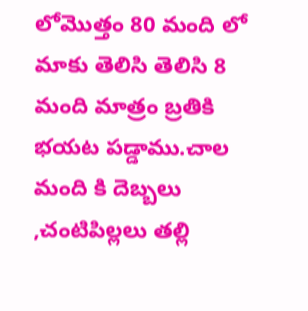లోమొత్తం 80 మంది లో మాకు తెలిసి తెలిసి 8 మంది మాత్రం బ్రతికి భయట పడ్డాము.చాల మంది కి దెబ్బలు ,చంటిపిల్లలు తల్లి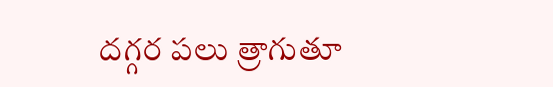దగ్గర పలు త్రాగుతూ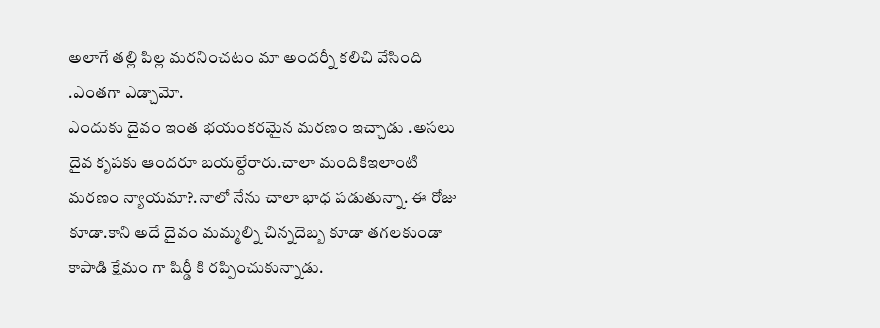అలాగే తల్లి పిల్ల మరనించటం మా అందర్నీ కలిచి వేసింది .ఎంతగా ఎడ్చామో.
ఎందుకు దైవం ఇంత భయంకరమైన మరణం ఇచ్చాడు .అసలు దైవ కృపకు ఆందరూ బయల్దేరారు.చాలా మందికిఇలాంటి మరణం న్యాయమా?.నాలో నేను చాలా భాధ పడుతున్నా. ఈ రోజు కూడా.కాని అదే దైవం మమ్మల్ని చిన్నదెబ్బ కూడా తగలకుండా కాపాడి క్షేమం గా షిర్డీ కి రప్పించుకున్నాడు.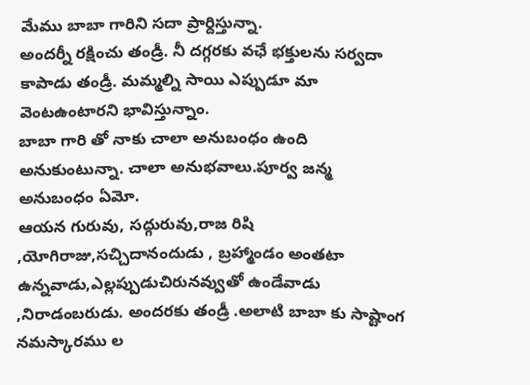మేము బాబా గారిని సదా ప్రార్దిస్తున్నా.
అందర్నీ రక్షించు తండ్రీ. నీ దగ్గరకు వఛే భక్తులను సర్వదా కాపాడు తండ్రీ. మమ్మల్ని సాయి ఎప్పుడూ మా వెంటఉంటారని భావిస్తున్నాం.
బాబా గారి తో నాకు చాలా అనుబంధం ఉంది అనుకుంటున్నా. చాలా అనుభవాలు.పూర్వ జన్మ అనుబంధం ఏమో.
ఆయన గురువు, సద్గురువు,రాజ రిషి ,యోగిరాజు,సచ్చిదానందుడు , బ్రహ్మాండం అంతటా ఉన్నవాడు,ఎల్లప్పుడుచిరునవ్వుతో ఉండేవాడు ,నిరాడంబరుడు. అందరకు తండ్రీ .అలాటి బాబా కు సాష్టాంగ నమస్కారము ల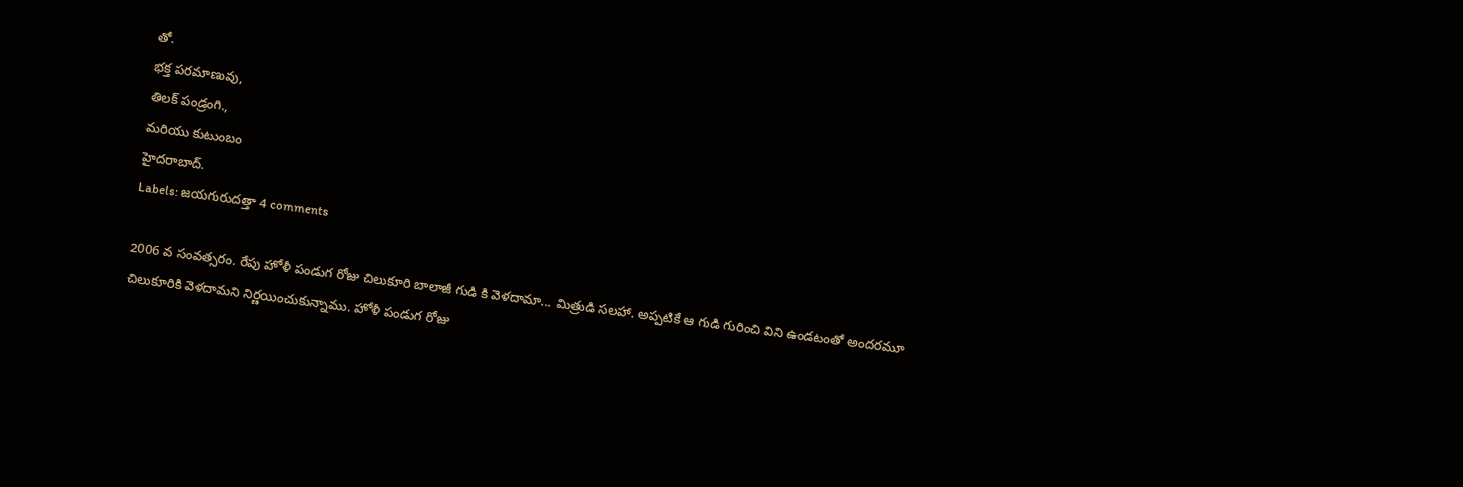తో.
భక్త పరమాణువు,
తిలక్ పండ్రంగి.,
మరియు కుటుంబం
హైదరాబాద్.
Labels: జయగురుదత్తా 4 comments

2006 వ సంవత్సరం. రేపు హోళీ పండుగ రోజు చిలుకూరి బాలాజీ గుడి కి వెళదామా... మిత్రుడి సలహా. అప్పటికే ఆ గుడి గురించి విని ఉండటంతో అందరమూ
చిలుకూరికి వెళదామని నిర్ణయించుకున్నాము. హోళీ పండుగ రోజు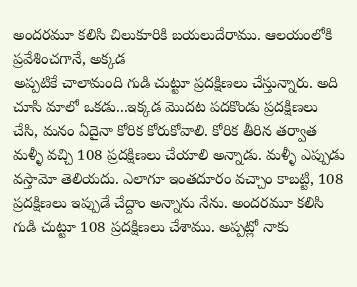అందరమూ కలిసి చిలుకూరికి బయలుదేరాము. ఆలయంలోకి ప్రవేశించగానే, అక్కడ
అప్పటికే చాలామంది గుడి చుట్టూ ప్రదక్షిణలు చేస్తున్నారు. అది చూసి మాలో ఒకడు...ఇక్కడ మొదట పదకొండు ప్రదక్షిణలు చేసి, మనం ఏదైనా కోరిక కోరుకోవాలి. కోరిక తీరిన తర్వాత మళ్ళీ వచ్చి 108 ప్రదక్షిణలు చేయాలి అన్నాడు. మళ్ళీ ఎప్పుడు వస్తామో తెలియదు. ఎలాగూ ఇంతదూరం వచ్చాం కాబట్టి, 108 ప్రదక్షిణలు ఇప్పుడే చేద్దాం అన్నాను నేను. అందరమూ కలిసి గుడి చుట్టూ 108 ప్రదక్షిణలు చేశాము. అప్పట్లో నాకు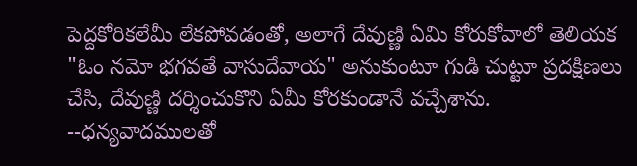పెద్దకోరికలేమీ లేకపోవడంతో, అలాగే దేవుణ్ణి ఏమి కోరుకోవాలో తెలియక "ఓం నమో భగవతే వాసుదేవాయ" అనుకుంటూ గుడి చుట్టూ ప్రదక్షిణలు చేసి, దేవుణ్ణి దర్శించుకొని ఏమీ కోరకుండానే వచ్చేశాను.
--ధన్యవాదములతో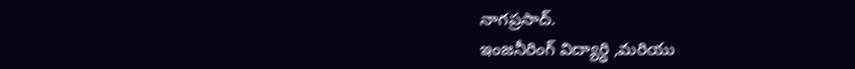నాగప్రసాద్.
ఇంజనీరింగ్ విద్యార్ధి ,మరియు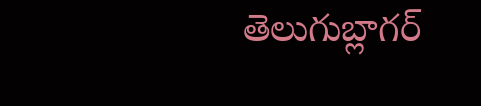తెలుగుబ్లాగర్